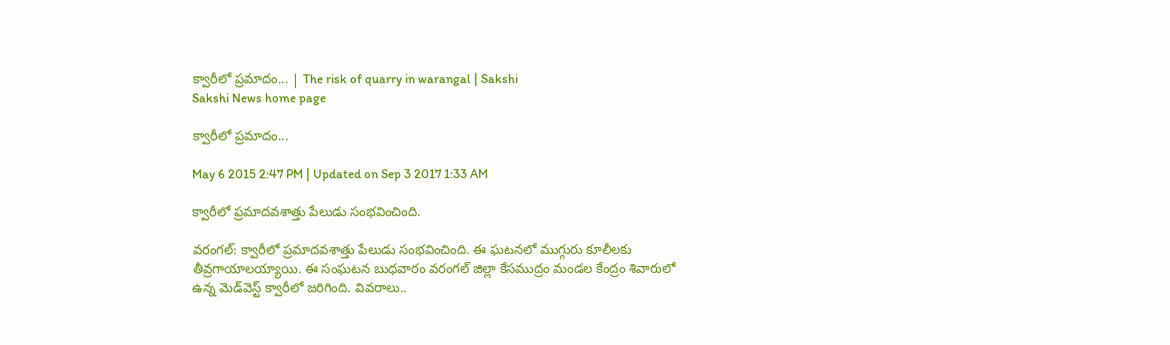క్వారీలో ప్రమాదం... | The risk of quarry in warangal | Sakshi
Sakshi News home page

క్వారీలో ప్రమాదం...

May 6 2015 2:47 PM | Updated on Sep 3 2017 1:33 AM

క్వారీలో ప్రమాదవశాత్తు పేలుడు సంభవించింది.

వరంగల్: క్వారీలో ప్రమాదవశాత్తు పేలుడు సంభవించింది. ఈ ఘటనలో ముగ్గురు కూలీలకు తీవ్రగాయాలయ్యాయి. ఈ సంఘటన బుధవారం వరంగల్ జిల్లా కేసముద్రం మండల కేంద్రం శివారులో ఉన్న మెడ్‌వెస్ట్ క్వారీలో జరిగింది. వివరాలు..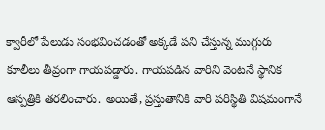క్వారీలో పేలుడు సంభవించడంతో అక్కడే పని చేస్తున్న ముగ్గురు కూలీలు తీవ్రంగా గాయపడ్డారు. గాయపడిన వారిని వెంటనే స్థానిక ఆస్పత్రికి తరలించారు. అయితే, ప్రస్తుతానికి వారి పరిస్థితి విషమంగానే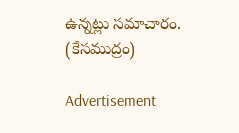ఉన్నట్లు సమాచారం.
(కేసముద్రం)

Advertisement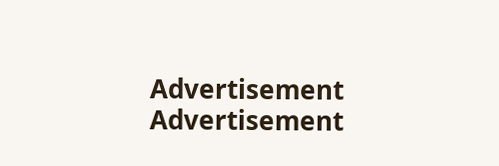Advertisement
Advertisement